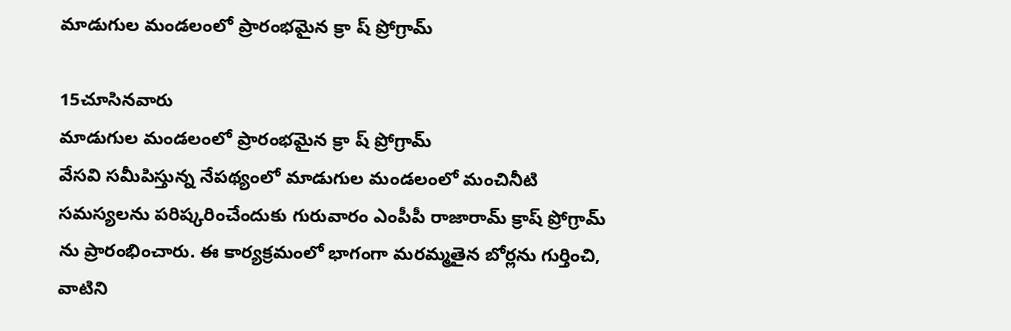మాడుగుల మండలంలో ప్రారంభమైన క్రా ష్ ప్రోగ్రామ్

15చూసినవారు
మాడుగుల మండలంలో ప్రారంభమైన క్రా ష్ ప్రోగ్రామ్
వేసవి సమీపిస్తున్న నేపథ్యంలో మాడుగుల మండలంలో మంచినీటి సమస్యలను పరిష్కరించేందుకు గురువారం ఎంపీపీ రాజారామ్ క్రాష్ ప్రోగ్రామ్ ను ప్రారంభించారు. ఈ కార్యక్రమంలో భాగంగా మరమ్మతైన బోర్లను గుర్తించి, వాటిని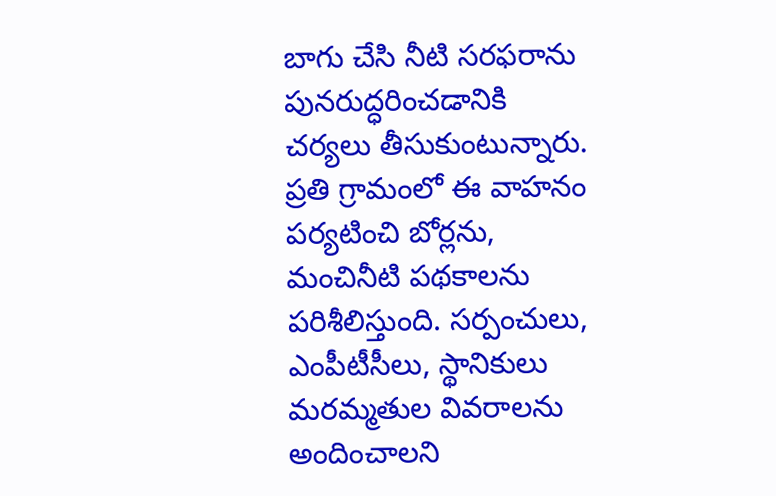బాగు చేసి నీటి సరఫరాను పునరుద్ధరించడానికి చర్యలు తీసుకుంటున్నారు. ప్రతి గ్రామంలో ఈ వాహనం పర్యటించి బోర్లను, మంచినీటి పథకాలను పరిశీలిస్తుంది. సర్పంచులు, ఎంపీటీసీలు, స్థానికులు మరమ్మతుల వివరాలను అందించాలని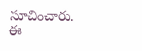సూచించారు. ఈ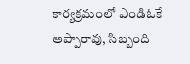కార్యక్రమంలో ఎండిఓకే అప్పారావు, సిబ్బంది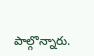పాల్గొన్నారు.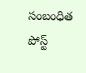సంబంధిత పోస్ట్